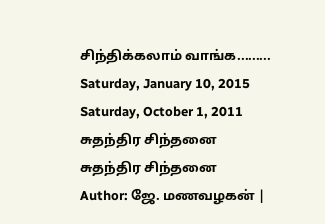சிந்திக்கலாம் வாங்க.........
Saturday, January 10, 2015
Saturday, October 1, 2011
சுதந்திர சிந்தனை
சுதந்திர சிந்தனை
Author: ஜே. மணவழகன் |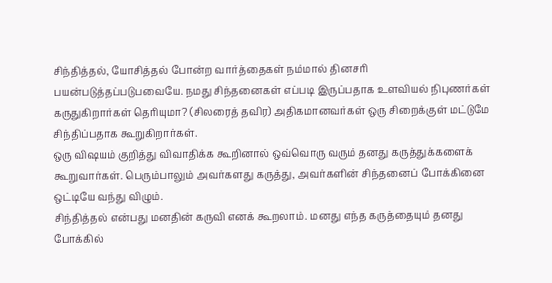சிந்தித்தல், யோசித்தல் போன்ற வார்த்தைகள் நம்மால் தினசரி பயன்படுத்தப்படுபவையே. நமது சிந்தனைகள் எப்படி இருப்பதாக உளவியல் நிபுணர்கள் கருதுகிறார்கள் தெரியுமா? (சிலரைத் தவிர) அதிகமானவர்கள் ஒரு சிறைக்குள் மட்டுமே சிந்திப்பதாக கூறுகிறார்கள்.
ஒரு விஷயம் குறித்து விவாதிக்க கூறினால் ஒவ்வொரு வரும் தனது கருத்துக்களைக் கூறுவார்கள். பெரும்பாலும் அவர்களது கருத்து, அவர்களின் சிந்தனைப் போக்கினை ஒட்டியே வந்து விழும்.
சிந்தித்தல் என்பது மனதின் கருவி எனக் கூறலாம். மனது எந்த கருத்தையும் தனது போக்கில்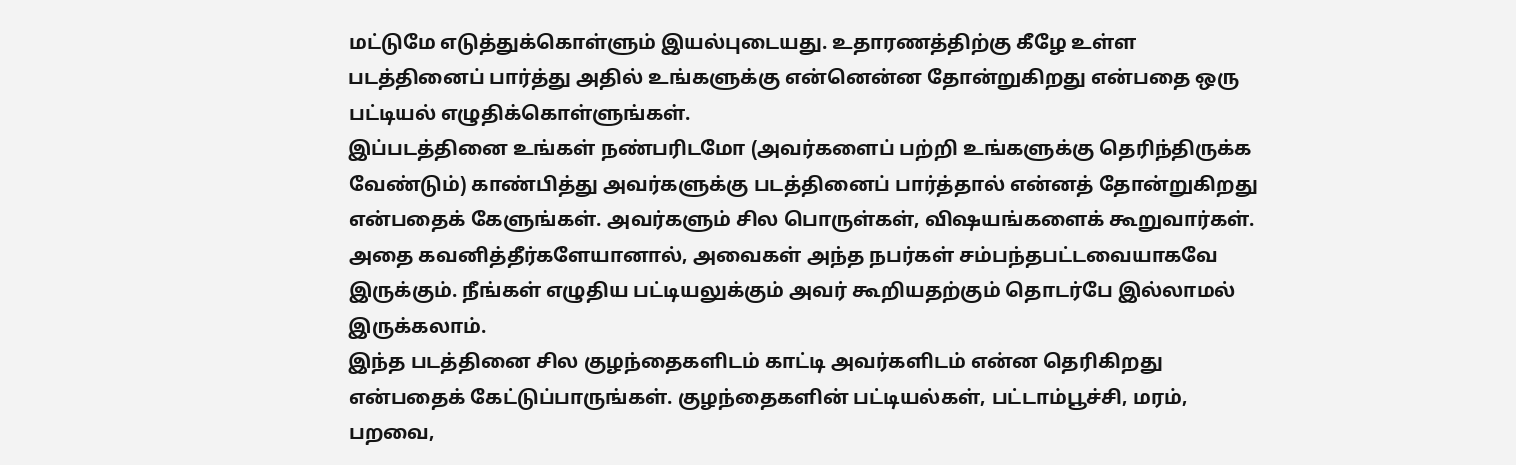மட்டுமே எடுத்துக்கொள்ளும் இயல்புடையது. உதாரணத்திற்கு கீழே உள்ள படத்தினைப் பார்த்து அதில் உங்களுக்கு என்னென்ன தோன்றுகிறது என்பதை ஒரு பட்டியல் எழுதிக்கொள்ளுங்கள்.
இப்படத்தினை உங்கள் நண்பரிடமோ (அவர்களைப் பற்றி உங்களுக்கு தெரிந்திருக்க வேண்டும்) காண்பித்து அவர்களுக்கு படத்தினைப் பார்த்தால் என்னத் தோன்றுகிறது என்பதைக் கேளுங்கள். அவர்களும் சில பொருள்கள், விஷயங்களைக் கூறுவார்கள். அதை கவனித்தீர்களேயானால், அவைகள் அந்த நபர்கள் சம்பந்தபட்டவையாகவே இருக்கும். நீங்கள் எழுதிய பட்டியலுக்கும் அவர் கூறியதற்கும் தொடர்பே இல்லாமல் இருக்கலாம்.
இந்த படத்தினை சில குழந்தைகளிடம் காட்டி அவர்களிடம் என்ன தெரிகிறது என்பதைக் கேட்டுப்பாருங்கள். குழந்தைகளின் பட்டியல்கள், பட்டாம்பூச்சி, மரம், பறவை,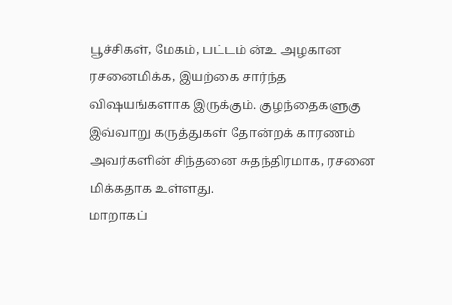பூச்சிகள், மேகம், பட்டம் ன்உ அழகான ரசனைமிக்க, இயற்கை சார்ந்த விஷயங்களாக இருக்கும். குழந்தைகளுகு இவ்வாறு கருத்துகள் தோன்றக் காரணம் அவர்களின் சிந்தனை சுதந்திரமாக, ரசனை மிக்கதாக உள்ளது.
மாறாகப்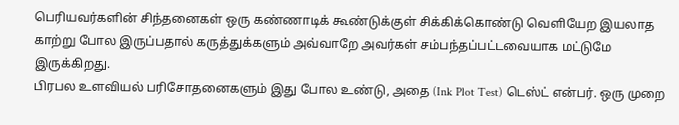பெரியவர்களின் சிந்தனைகள் ஒரு கண்ணாடிக் கூண்டுக்குள் சிக்கிக்கொண்டு வெளியேற இயலாத காற்று போல இருப்பதால் கருத்துக்களும் அவ்வாறே அவர்கள் சம்பந்தப்பட்டவையாக மட்டுமே இருக்கிறது.
பிரபல உளவியல் பரிசோதனைகளும் இது போல உண்டு, அதை (Ink Plot Test) டெஸ்ட் என்பர். ஒரு முறை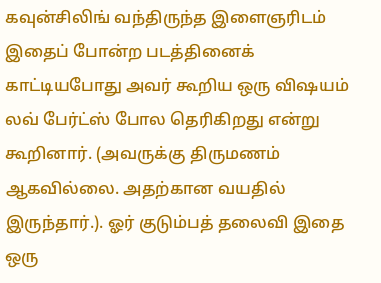கவுன்சிலிங் வந்திருந்த இளைஞரிடம் இதைப் போன்ற படத்தினைக் காட்டியபோது அவர் கூறிய ஒரு விஷயம் லவ் பேர்ட்ஸ் போல தெரிகிறது என்று கூறினார். (அவருக்கு திருமணம் ஆகவில்லை. அதற்கான வயதில் இருந்தார்.). ஓர் குடும்பத் தலைவி இதை ஒரு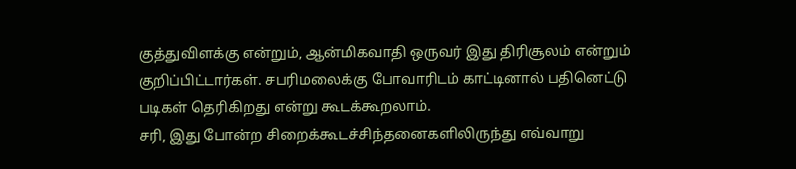குத்துவிளக்கு என்றும், ஆன்மிகவாதி ஒருவர் இது திரிசூலம் என்றும் குறிப்பிட்டார்கள். சபரிமலைக்கு போவாரிடம் காட்டினால் பதினெட்டு படிகள் தெரிகிறது என்று கூடக்கூறலாம்.
சரி, இது போன்ற சிறைக்கூடச்சிந்தனைகளிலிருந்து எவ்வாறு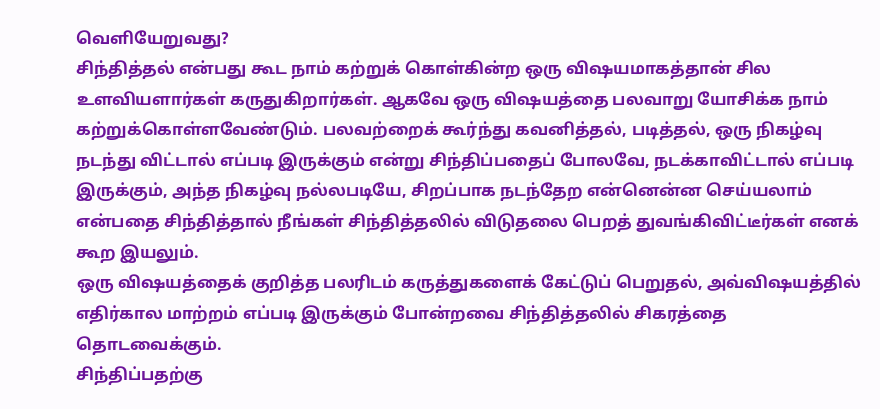வெளியேறுவது?
சிந்தித்தல் என்பது கூட நாம் கற்றுக் கொள்கின்ற ஒரு விஷயமாகத்தான் சில உளவியளார்கள் கருதுகிறார்கள். ஆகவே ஒரு விஷயத்தை பலவாறு யோசிக்க நாம் கற்றுக்கொள்ளவேண்டும். பலவற்றைக் கூர்ந்து கவனித்தல், படித்தல், ஒரு நிகழ்வு நடந்து விட்டால் எப்படி இருக்கும் என்று சிந்திப்பதைப் போலவே, நடக்காவிட்டால் எப்படி இருக்கும், அந்த நிகழ்வு நல்லபடியே, சிறப்பாக நடந்தேற என்னென்ன செய்யலாம் என்பதை சிந்தித்தால் நீங்கள் சிந்தித்தலில் விடுதலை பெறத் துவங்கிவிட்டீர்கள் எனக் கூற இயலும்.
ஒரு விஷயத்தைக் குறித்த பலரிடம் கருத்துகளைக் கேட்டுப் பெறுதல், அவ்விஷயத்தில் எதிர்கால மாற்றம் எப்படி இருக்கும் போன்றவை சிந்தித்தலில் சிகரத்தை தொடவைக்கும்.
சிந்திப்பதற்கு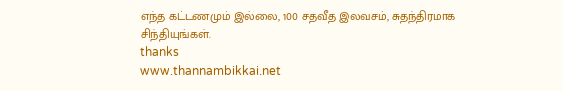எந்த கட்டணமும் இல்லை, 100 சதவீத இலவசம், சுதந்திரமாக சிந்தியுங்கள்.
thanks
www.thannambikkai.net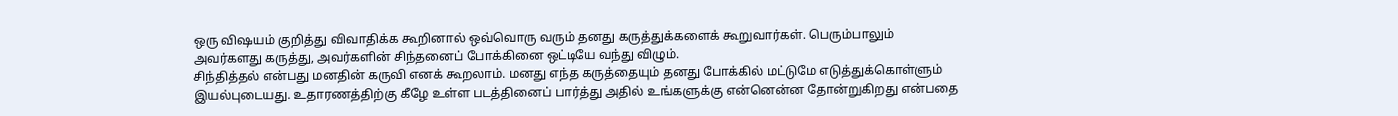ஒரு விஷயம் குறித்து விவாதிக்க கூறினால் ஒவ்வொரு வரும் தனது கருத்துக்களைக் கூறுவார்கள். பெரும்பாலும் அவர்களது கருத்து, அவர்களின் சிந்தனைப் போக்கினை ஒட்டியே வந்து விழும்.
சிந்தித்தல் என்பது மனதின் கருவி எனக் கூறலாம். மனது எந்த கருத்தையும் தனது போக்கில் மட்டுமே எடுத்துக்கொள்ளும் இயல்புடையது. உதாரணத்திற்கு கீழே உள்ள படத்தினைப் பார்த்து அதில் உங்களுக்கு என்னென்ன தோன்றுகிறது என்பதை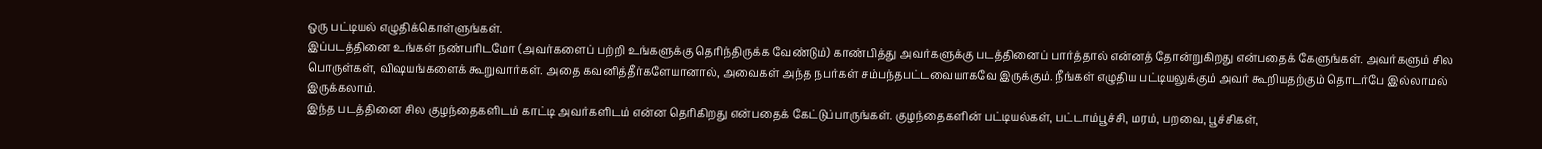ஒரு பட்டியல் எழுதிக்கொள்ளுங்கள்.
இப்படத்தினை உங்கள் நண்பரிடமோ (அவர்களைப் பற்றி உங்களுக்கு தெரிந்திருக்க வேண்டும்) காண்பித்து அவர்களுக்கு படத்தினைப் பார்த்தால் என்னத் தோன்றுகிறது என்பதைக் கேளுங்கள். அவர்களும் சில பொருள்கள், விஷயங்களைக் கூறுவார்கள். அதை கவனித்தீர்களேயானால், அவைகள் அந்த நபர்கள் சம்பந்தபட்டவையாகவே இருக்கும். நீங்கள் எழுதிய பட்டியலுக்கும் அவர் கூறியதற்கும் தொடர்பே இல்லாமல் இருக்கலாம்.
இந்த படத்தினை சில குழந்தைகளிடம் காட்டி அவர்களிடம் என்ன தெரிகிறது என்பதைக் கேட்டுப்பாருங்கள். குழந்தைகளின் பட்டியல்கள், பட்டாம்பூச்சி, மரம், பறவை, பூச்சிகள்,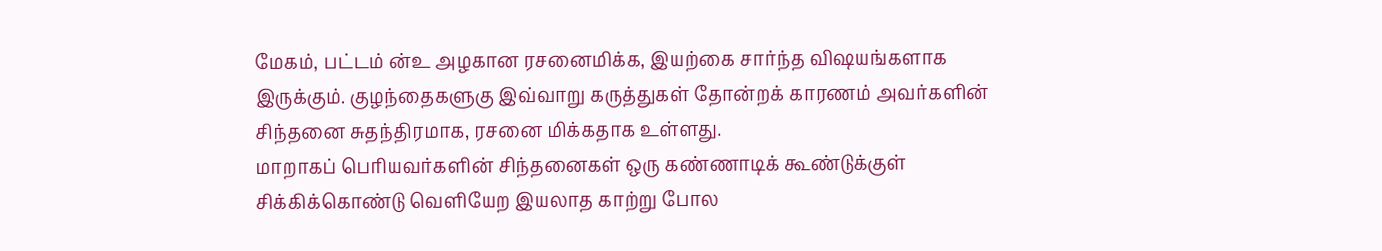மேகம், பட்டம் ன்உ அழகான ரசனைமிக்க, இயற்கை சார்ந்த விஷயங்களாக இருக்கும். குழந்தைகளுகு இவ்வாறு கருத்துகள் தோன்றக் காரணம் அவர்களின் சிந்தனை சுதந்திரமாக, ரசனை மிக்கதாக உள்ளது.
மாறாகப் பெரியவர்களின் சிந்தனைகள் ஒரு கண்ணாடிக் கூண்டுக்குள் சிக்கிக்கொண்டு வெளியேற இயலாத காற்று போல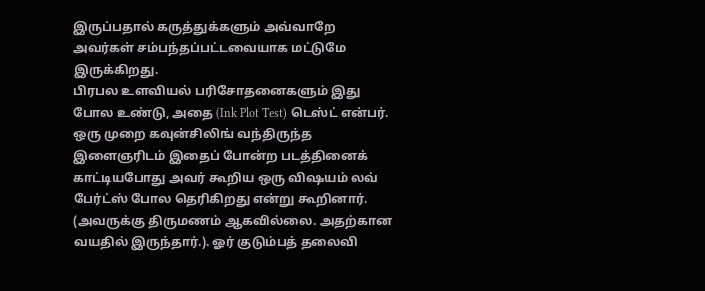இருப்பதால் கருத்துக்களும் அவ்வாறே அவர்கள் சம்பந்தப்பட்டவையாக மட்டுமே இருக்கிறது.
பிரபல உளவியல் பரிசோதனைகளும் இது போல உண்டு, அதை (Ink Plot Test) டெஸ்ட் என்பர். ஒரு முறை கவுன்சிலிங் வந்திருந்த இளைஞரிடம் இதைப் போன்ற படத்தினைக் காட்டியபோது அவர் கூறிய ஒரு விஷயம் லவ் பேர்ட்ஸ் போல தெரிகிறது என்று கூறினார். (அவருக்கு திருமணம் ஆகவில்லை. அதற்கான வயதில் இருந்தார்.). ஓர் குடும்பத் தலைவி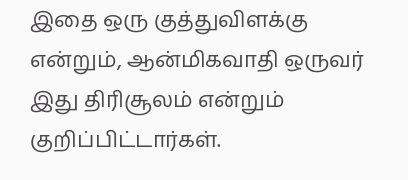இதை ஒரு குத்துவிளக்கு என்றும், ஆன்மிகவாதி ஒருவர் இது திரிசூலம் என்றும் குறிப்பிட்டார்கள்.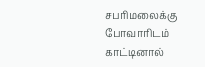சபரிமலைக்கு போவாரிடம் காட்டினால்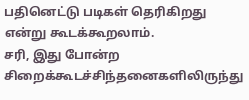பதினெட்டு படிகள் தெரிகிறது என்று கூடக்கூறலாம்.
சரி, இது போன்ற சிறைக்கூடச்சிந்தனைகளிலிருந்து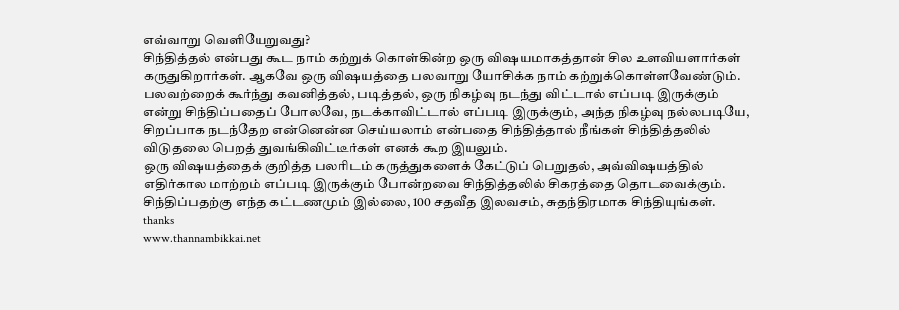எவ்வாறு வெளியேறுவது?
சிந்தித்தல் என்பது கூட நாம் கற்றுக் கொள்கின்ற ஒரு விஷயமாகத்தான் சில உளவியளார்கள் கருதுகிறார்கள். ஆகவே ஒரு விஷயத்தை பலவாறு யோசிக்க நாம் கற்றுக்கொள்ளவேண்டும். பலவற்றைக் கூர்ந்து கவனித்தல், படித்தல், ஒரு நிகழ்வு நடந்து விட்டால் எப்படி இருக்கும் என்று சிந்திப்பதைப் போலவே, நடக்காவிட்டால் எப்படி இருக்கும், அந்த நிகழ்வு நல்லபடியே, சிறப்பாக நடந்தேற என்னென்ன செய்யலாம் என்பதை சிந்தித்தால் நீங்கள் சிந்தித்தலில் விடுதலை பெறத் துவங்கிவிட்டீர்கள் எனக் கூற இயலும்.
ஒரு விஷயத்தைக் குறித்த பலரிடம் கருத்துகளைக் கேட்டுப் பெறுதல், அவ்விஷயத்தில் எதிர்கால மாற்றம் எப்படி இருக்கும் போன்றவை சிந்தித்தலில் சிகரத்தை தொடவைக்கும்.
சிந்திப்பதற்கு எந்த கட்டணமும் இல்லை, 100 சதவீத இலவசம், சுதந்திரமாக சிந்தியுங்கள்.
thanks
www.thannambikkai.net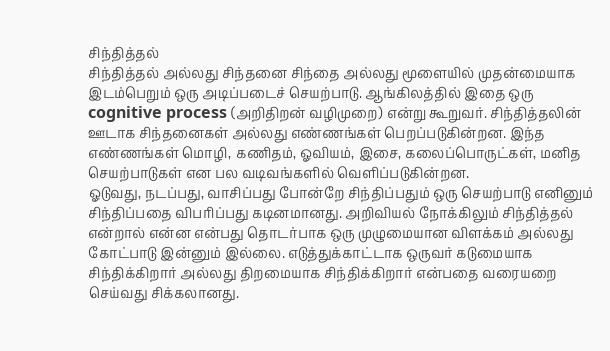சிந்தித்தல்
சிந்தித்தல் அல்லது சிந்தனை சிந்தை அல்லது மூளையில் முதன்மையாக இடம்பெறும் ஒரு அடிப்படைச் செயற்பாடு. ஆங்கிலத்தில் இதை ஒரு cognitive process (அறிதிறன் வழிமுறை) என்று கூறுவர். சிந்தித்தலின் ஊடாக சிந்தனைகள் அல்லது எண்ணங்கள் பெறப்படுகின்றன. இந்த எண்ணங்கள் மொழி, கணிதம், ஓவியம், இசை, கலைப்பொருட்கள், மனித செயற்பாடுகள் என பல வடிவங்களில் வெளிப்படுகின்றன.
ஓடுவது, நடப்பது, வாசிப்பது போன்றே சிந்திப்பதும் ஒரு செயற்பாடு எனினும் சிந்திப்பதை விபரிப்பது கடினமானது. அறிவியல் நோக்கிலும் சிந்தித்தல் என்றால் என்ன என்பது தொடர்பாக ஒரு முழுமையான விளக்கம் அல்லது கோட்பாடு இன்னும் இல்லை. எடுத்துக்காட்டாக ஒருவர் கடுமையாக சிந்திக்கிறார் அல்லது திறமையாக சிந்திக்கிறார் என்பதை வரையறை செய்வது சிக்கலானது.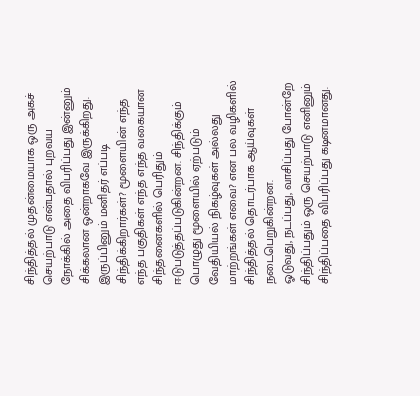சிந்தித்தல் முதன்மையாக ஒரு அகச் செயற்பாடு என்பதால் புறவய நோக்கில் அதை விபரிப்பது இன்னும் சிக்கலான ஒன்றாகவே இருக்கிறது.
இருப்பினும் மனிதர் எப்படி சிந்திக்கிறார்கள்? மூளையின் எந்த எந்த பகுதிகள் எந்த எந்த வகையான சிந்தனைகளில் பெரிதும் ஈடுபடுத்தப்படுகின்றன. சிந்திக்கும் பொழுது மூளையில் ஏற்படும் வேதியியல் நிகழ்வுகள் அல்லது மாற்றங்கள் எவை? என பல வழிகளில் சிந்தித்தல் தொடர்பாக ஆய்வுகள் நடைபெறுகின்றன.
ஓடுவது, நடப்பது, வாசிப்பது போன்றே சிந்திப்பதும் ஒரு செயற்பாடு எனினும் சிந்திப்பதை விபரிப்பது கடினமானது.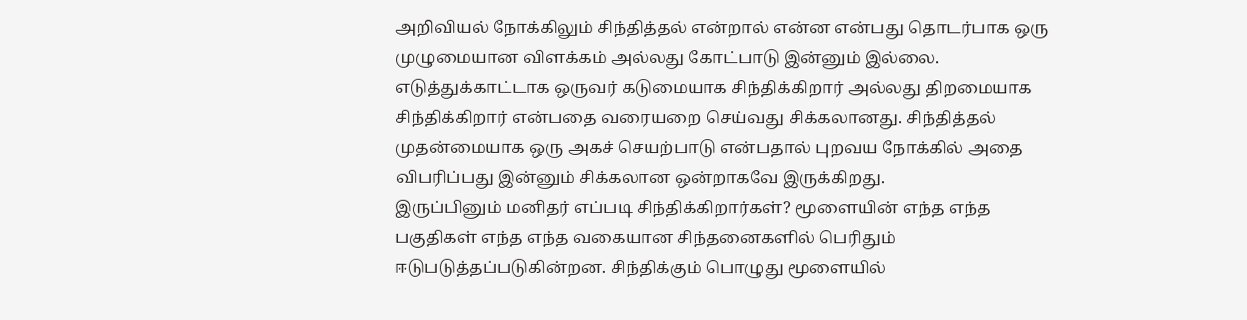அறிவியல் நோக்கிலும் சிந்தித்தல் என்றால் என்ன என்பது தொடர்பாக ஒரு முழுமையான விளக்கம் அல்லது கோட்பாடு இன்னும் இல்லை. எடுத்துக்காட்டாக ஒருவர் கடுமையாக சிந்திக்கிறார் அல்லது திறமையாக சிந்திக்கிறார் என்பதை வரையறை செய்வது சிக்கலானது. சிந்தித்தல் முதன்மையாக ஒரு அகச் செயற்பாடு என்பதால் புறவய நோக்கில் அதை விபரிப்பது இன்னும் சிக்கலான ஒன்றாகவே இருக்கிறது.
இருப்பினும் மனிதர் எப்படி சிந்திக்கிறார்கள்? மூளையின் எந்த எந்த பகுதிகள் எந்த எந்த வகையான சிந்தனைகளில் பெரிதும் ஈடுபடுத்தப்படுகின்றன. சிந்திக்கும் பொழுது மூளையில்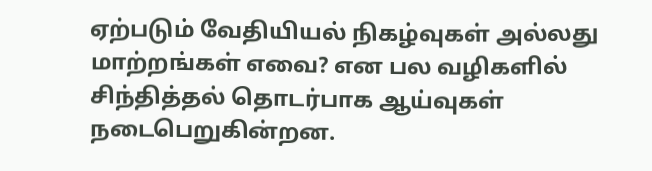ஏற்படும் வேதியியல் நிகழ்வுகள் அல்லது மாற்றங்கள் எவை? என பல வழிகளில் சிந்தித்தல் தொடர்பாக ஆய்வுகள் நடைபெறுகின்றன.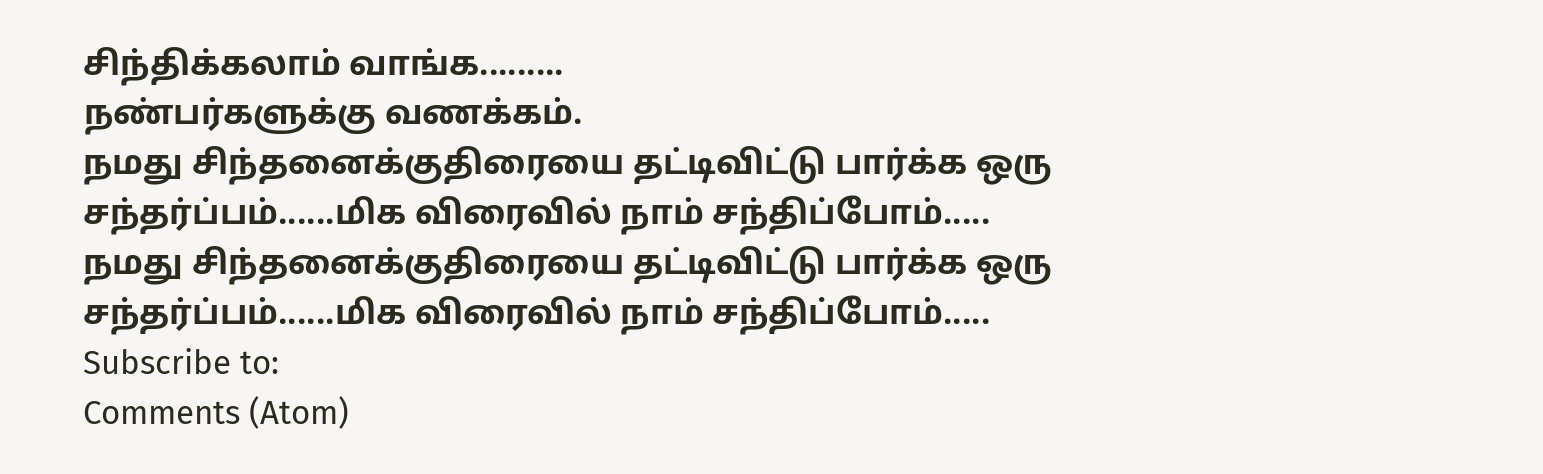சிந்திக்கலாம் வாங்க.........
நண்பர்களுக்கு வணக்கம்.
நமது சிந்தனைக்குதிரையை தட்டிவிட்டு பார்க்க ஒரு சந்தர்ப்பம்......மிக விரைவில் நாம் சந்திப்போம்.....
நமது சிந்தனைக்குதிரையை தட்டிவிட்டு பார்க்க ஒரு சந்தர்ப்பம்......மிக விரைவில் நாம் சந்திப்போம்.....
Subscribe to:
Comments (Atom)